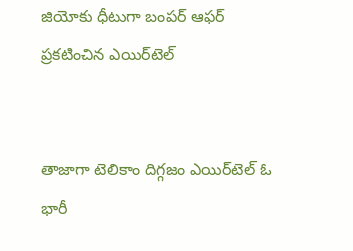జియోకు ధీటుగా బంపర్ ఆఫర్‌ ప్రకటించిన ఎయిర్‌టెల్


తాజాగా టెలికాం దిగ్గజం ఎయిర్‌టెల్ ఓ భారీ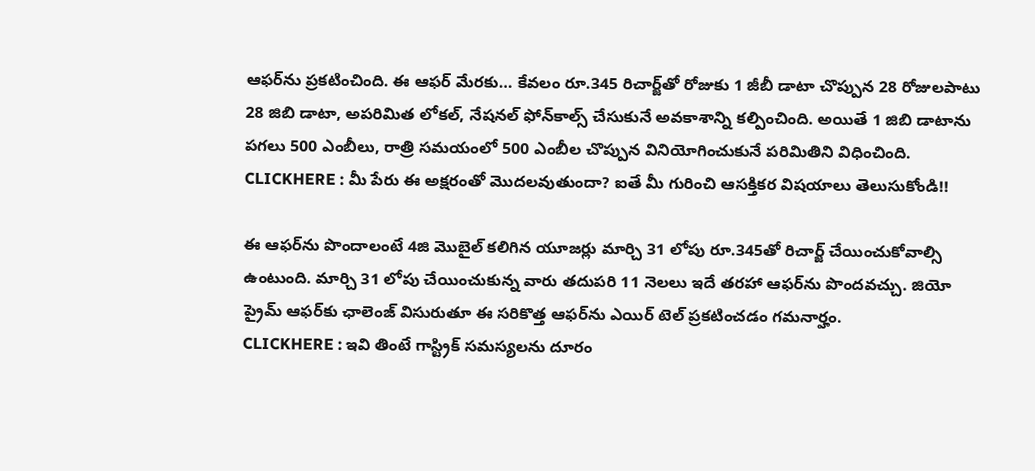ఆఫర్‌ను ప్రకటించింది. ఈ ఆఫర్ మేరకు… కేవలం రూ.345 రిచార్జ్‌తో రోజుకు 1 జీబీ డాటా చొప్పున 28 రోజులపాటు 28 జిబి డాటా, అపరిమిత లోకల్, నేషనల్ ఫోన్‌కాల్స్ చేసుకునే అవకాశాన్ని కల్పించింది. అయితే 1 జిబి డాటాను పగలు 500 ఎంబీలు, రాత్రి సమయంలో 500 ఎంబీల చొప్పున వినియోగించుకునే పరిమితిని విధించింది.
CLICKHERE : మీ పేరు ఈ అక్షరంతో మొదలవుతుందా? ఐతే మీ గురించి ఆసక్తికర విషయాలు తెలుసుకోండి!!

ఈ ఆఫర్‌ను పొందాలంటే 4జి మొబైల్ కలిగిన యూజర్లు మార్చి 31 లోపు రూ.345తో రిచార్జ్ చేయించుకోవాల్సి ఉంటుంది. మార్చి 31 లోపు చేయించుకున్న వారు తదుపరి 11 నెలలు ఇదే తరహా ఆఫర్‌ను పొందవచ్చు. జియో ప్రైమ్ ఆఫర్‌‌కు ఛాలెంజ్ విసురుతూ ఈ సరికొత్త ఆఫర్‌ను ఎయిర్ టెల్ ప్రకటించడం గమనార్హం.
CLICKHERE : ఇవి తింటే గాస్ట్రిక్ సమస్యలను దూరం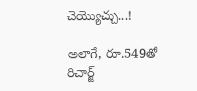చెయ్యొచ్చు...!

అలాగే, రూ.549తో రిచార్జ్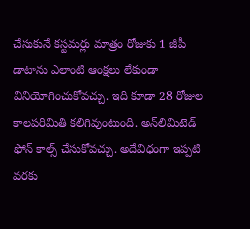చేసుకునే కస్టమర్లు మాత్రం రోజుకు 1 జీపీ డాటాను ఎలాంటి ఆంక్షలు లేకుండా వినియోగించుకోవచ్చు. ఇది కూడా 28 రోజుల కాలపరిమితి కలిగివుంటుంది. అన్‌లిమిటెడ్ ఫోన్ కాల్స్ చేసుకోవచ్చు. అదేవిధంగా ఇప్పటి వరకు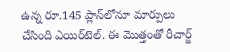ఉన్న రూ.145 ప్లాన్‌లోనూ మార్పులు చేసింది ఎయిర్‌టెల్. ఈ మొత్తంతో రీచార్జ్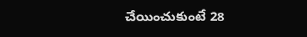చేయించుకుంటే 28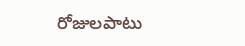రోజులపాటు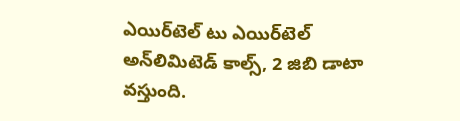ఎయిర్‌టెల్ టు ఎయిర్‌టెల్ అన్‌లిమిటెడ్ కాల్స్, 2 జిబి డాటా వస్తుంది.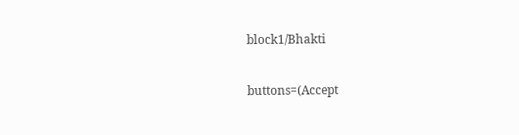block1/Bhakti

buttons=(Accept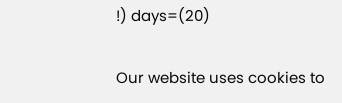!) days=(20)

Our website uses cookies to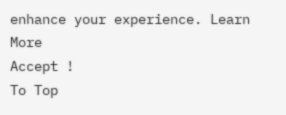enhance your experience. Learn More
Accept !
To Top